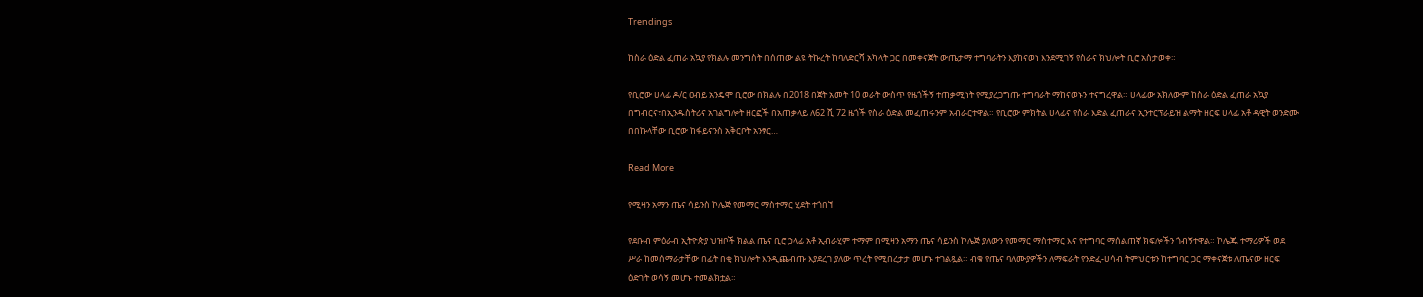Trendings

ከስራ ዕድል ፈጠራ አኳያ የክልሉ መንግስት በሰጠው ልዩ ትኩረት ከባለድርሻ አካላት ጋር በመቀናጀት ውጤታማ ተግባራትን እያከናወነ እንደሚገኝ የስራና ክህሎት ቢሮ አስታወቀ።

የቢሮው ሀላፊ ዶ/ር ዐብይ አንዴሞ ቢሮው በክልሉ በ2018 በጀት አመት 10 ወራት ውስጥ የዜጎችኝ ተጠቃሚነት የሚያረጋግጡ ተግባራት ማከናወኑን ተናግረዋል። ሀላፊው አክለውም ከስራ ዕድል ፈጠራ አኳያ በግብርና፣በኢንዱስትሪና አገልግሎት ዘርፎች በአጠቃላይ ለ62 ሺ 72 ዜጎች የስራ ዕድል መፈጠሩንም አብራርተዋል። የቢሮው ምክትል ሀላፊና የስራ እድል ፈጠራና ኢንተርፕራይዝ ልማት ዘርፍ ሀላፊ አቶ ዳዊት ወንድሙ በበኩላቸው ቢሮው ከፋይናንስ አቅርቦት አንፃር…

Read More

የሚዛን አማን ጤና ሳይንስ ኮሌጅ የመማር ማስተማር ሂደት ተጎበኘ

የደቡብ ምዕራብ ኢትዮጵያ ህዝቦች ክልል ጤና ቢሮ ኃላፊ አቶ ኢብራሂም ተማም በሚዛን አማን ጤና ሳይንስ ኮሌጅ ያለውን የመማር ማስተማር እና የተግባር ማሰልጠኛ ክፍሎችን ጎብኝተዋል። ኮሌጁ ተማሪዎች ወደ ሥራ ከመሰማራታቸው በፊት በቂ ክህሎት እንዲጨብጡ እያደረገ ያለው ጥረት የሚበረታታ መሆኑ ተገልጿል። ብቁ የጤና ባለሙያዎችን ለማፍራት የንድፈ-ሀሳብ ትምህርቱን ከተግባር ጋር ማቀናጀቱ ለጤናው ዘርፍ ዕድገት ወሳኝ መሆኑ ተመልክቷል።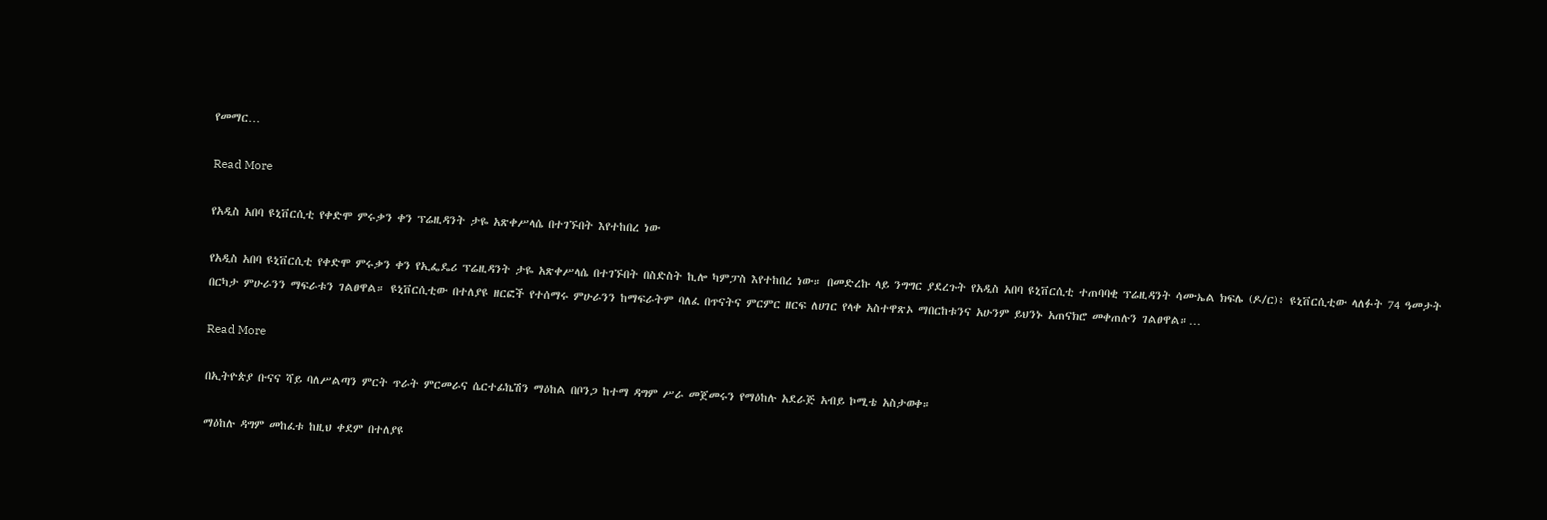የመማር…

Read More

የአዲስ አበባ ዩኒቨርሲቲ የቀድሞ ምሩቃን ቀን ፕሬዚዳንት ታዬ አጽቀሥላሴ በተገኙበት እየተከበረ ነው

የአዲስ አበባ ዩኒቨርሲቲ የቀድሞ ምሩቃን ቀን የኢፌዴሪ ፕሬዚዳንት ታዬ አጽቀሥላሴ በተገኙበት በስድስት ኪሎ ካምፓስ እየተከበረ ነው። በመድረኩ ላይ ንግግር ያደረጉት የአዲስ አበባ ዩኒቨርሲቲ ተጠባባቂ ፕሬዚዳንት ሳሙኤል ክፍሌ (ዶ/ር)፥ ዩኒቨርሲቲው ላለፉት 74 ዓመታት በርካታ ምሁራንን ማፍራቱን ገልፀዋል። ዩኒቨርሲቲው በተለያዩ ዘርፎች የተሰማሩ ምሁራንን ከማፍራትም ባለፈ በጥናትና ምርምር ዘርፍ ለሀገር የላቀ አስተዋጽኦ ማበርከቱንና አሁንም ይህንኑ አጠናክሮ መቀጠሉን ገልፀዋል።…

Read More

በኢትዮጵያ ቡናና ሻይ ባለሥልጣን ምርት ጥራት ምርመራና ሴርተፊኬሽን ማዕከል በቦንጋ ከተማ ዳግም ሥራ መጀመሩን የማዕከሉ አደራጅ አብይ ኮሚቴ አስታወቀ።

ማዕከሉ ዳግም መከፈቱ ከዚህ ቀደም በተለያዩ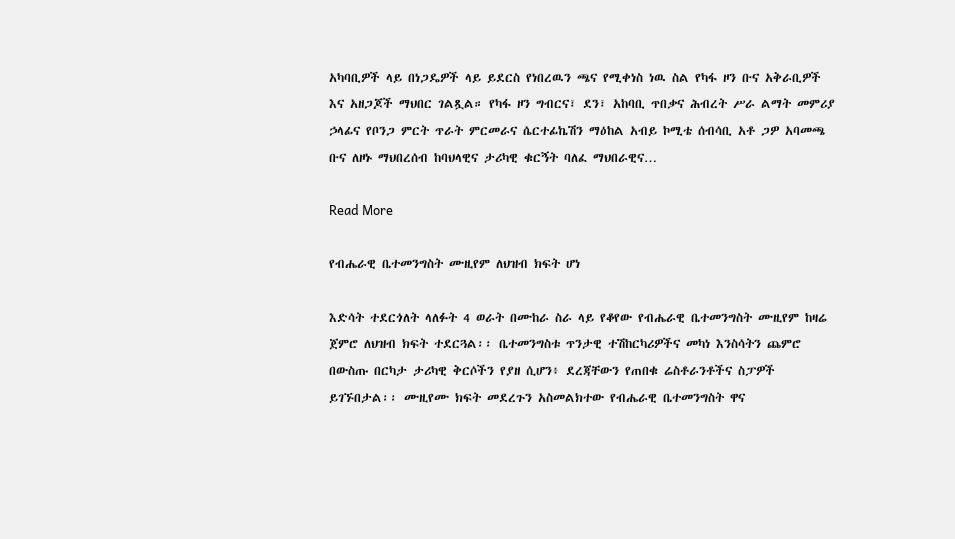አካባቢዎች ላይ በነጋዴዎች ላይ ይደርስ የነበረዉን ጫና የሚቀነስ ነዉ ስል የካፋ ዞን ቡና አቅራቢዎች እና አዘጋጆች ማህበር ገልጿል። የካፋ ዞን ግብርና፣ ደን፣ አከባቢ ጥበቃና ሕብረት ሥራ ልማት መምሪያ ኃላፊና የቦንጋ ምርት ጥራት ምርመራና ሴርተፊኬሽን ማዕከል አብይ ኮሚቴ ሰብሳቢ አቶ ጋዎ አባመጫ ቡና ለዞኑ ማህበረሰብ ከባህላዊና ታሪካዊ ቁርኝት ባለፈ ማህበራዊና…

Read More

የብሔራዊ ቤተመንግስት ሙዚየም ለህዝብ ክፍት ሆነ

እድሳት ተደርጎለት ላለፉት 4 ወራት በሙከራ ስራ ላይ የቆየው የብሔራዊ ቤተመንግስት ሙዚየም ከዛሬ ጀምሮ ለህዝብ ክፍት ተደርጓል፡፡ ቤተመንግስቱ ጥንታዊ ተሽከርካሪዎችና መካነ እንስሳትን ጨምሮ በውስጡ በርካታ ታሪካዊ ቅርሶችን የያዘ ሲሆን፥ ደረጃቸውን የጠበቁ ሬስቶራንቶችና ስፓዎች ይገኙበታል፡፡ ሙዚየሙ ክፍት መደረጉን አስመልክተው የብሔራዊ ቤተመንግስት ዋና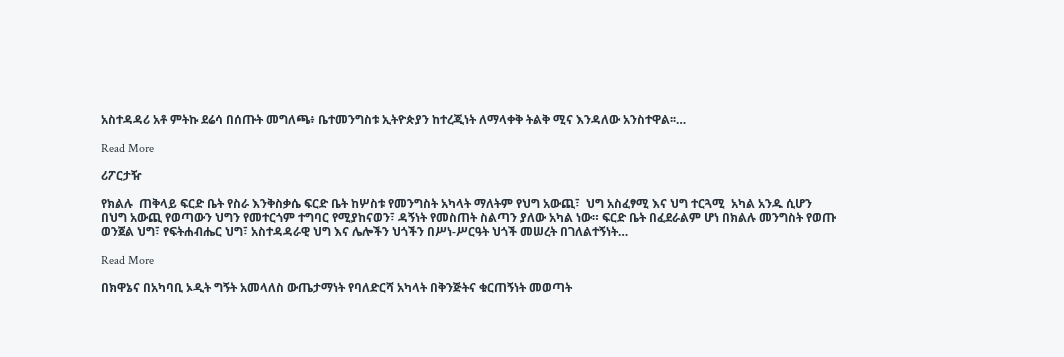አስተዳዳሪ አቶ ምትኩ ደሬሳ በሰጡት መግለጫ፥ ቤተመንግስቱ ኢትዮጵያን ከተረጂነት ለማላቀቅ ትልቅ ሚና እንዳለው አንስተዋል፡፡…

Read More

ሪፖርታዥ

የክልሉ  ጠቅላይ ፍርድ ቤት የስራ እንቅስቃሴ ፍርድ ቤት ከሦስቱ የመንግስት አካላት ማለትም የህግ አውጪ፣  ህግ አስፈፃሚ እና ህግ ተርጓሚ  አካል አንዱ ሲሆን በህግ አውጪ የወጣውን ህግን የመተርጎም ተግባር የሚያከናወን፣ ዳኝነት የመስጠት ስልጣን ያለው አካል ነው። ፍርድ ቤት በፈደራልም ሆነ በክልሉ መንግስት የወጡ ወንጀል ህግ፣ የፍትሐብሔር ህግ፣ አስተዳዳራዊ ህግ እና ሌሎችን ህጎችን በሥነ-ሥርዓት ህጎች መሠረት በገለልተኝነት…

Read More

በክዋኔና በአካባቢ ኦዲት ግኝት አመላለስ ውጤታማነት የባለድርሻ አካላት በቅንጅትና ቁርጠኝነት መወጣት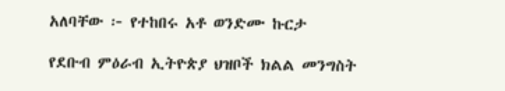አለባቸው ፦ የተከበሩ አቶ ወንድሙ ኩርታ

የደቡብ ምዕራብ ኢትዮጵያ ህዝቦች ክልል መንግስት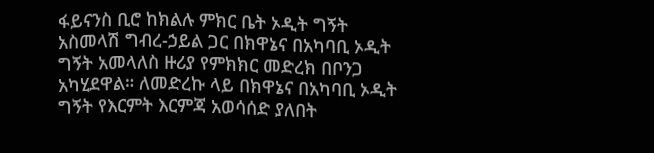ፋይናንስ ቢሮ ከክልሉ ምክር ቤት ኦዲት ግኝት አስመላሽ ግብረ-ኃይል ጋር በክዋኔና በአካባቢ ኦዲት ግኝት አመላለስ ዙሪያ የምክክር መድረክ በቦንጋ አካሂደዋል። ለመድረኩ ላይ በክዋኔና በአካባቢ ኦዲት ግኝት የእርምት እርምጃ አወሳሰድ ያለበት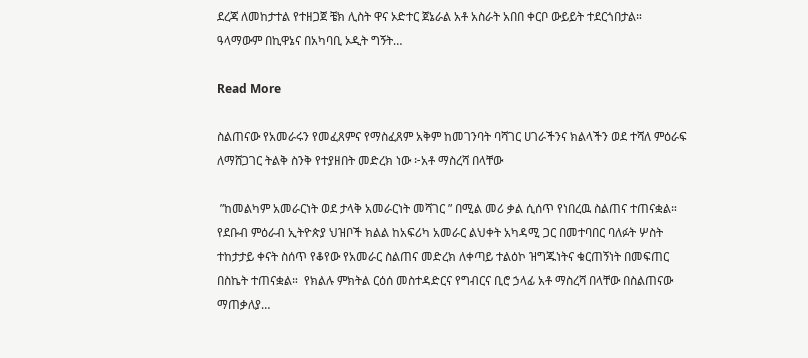ደረጃ ለመከታተል የተዘጋጀ ቼክ ሊስት ዋና ኦድተር ጀኔራል አቶ አስራት አበበ ቀርቦ ውይይት ተደርጎበታል። ዓላማውም በኪዋኔና በአካባቢ ኦዲት ግኝት…

Read More

ስልጠናው የአመራሩን የመፈጸምና የማስፈጸም አቅም ከመገንባት ባሻገር ሀገራችንና ክልላችን ወደ ተሻለ ምዕራፍ ለማሸጋገር ትልቅ ስንቅ የተያዘበት መድረክ ነው ፦አቶ ማስረሻ በላቸው

 ”ከመልካም አመራርነት ወደ ታላቅ አመራርነት መሻገር ” በሚል መሪ ቃል ሲሰጥ የነበረዉ ስልጠና ተጠናቋል። የደቡብ ምዕራብ ኢትዮጵያ ህዝቦች ክልል ከአፍሪካ አመራር ልህቀት አካዳሚ ጋር በመተባበር ባለፉት ሦስት ተከታታይ ቀናት ስሰጥ የቆየው የአመራር ስልጠና መድረክ ለቀጣይ ተልዕኮ ዝግጁነትና ቁርጠኝነት በመፍጠር በስኬት ተጠናቋል።  የክልሉ ምክትል ርዕሰ መስተዳድርና የግብርና ቢሮ ኃላፊ አቶ ማስረሻ በላቸው በስልጠናው ማጠቃለያ…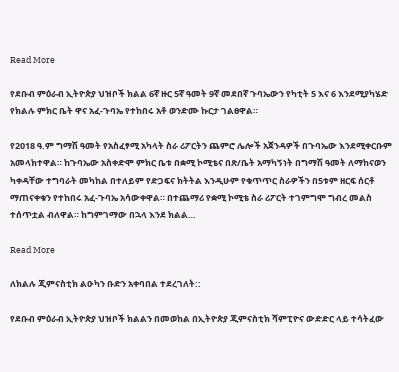Read More

የደቡብ ምዕራብ ኢትዮጵያ ህዝቦች ክልል 6ኛ ዙር 5ኛ ዓመት 9ኛ መደበኛ ጉባኤውን የካቲት 5 እና 6 እንደሚያካሄድ የክልሉ ምክር ቤት ዋና አፈ-ጉባኤ የተከበሩ አቶ ወንድሙ ኩርታ ገልፀዋል።

የ2018 ዓ.ም ግማሽ ዓመት የአስፈፃሚ አካላት ስራ ሪፖርትን ጨምሮ ሌሎች አጀንዳዎች በጉባኤው እንደሚቀርቡም አመላክተዋል። ከጉባኤው አስቀድሞ ምክር ቤቱ በቋሚ ኮሚቴና በጽ/ቤት አማካኝነት በግማሽ ዓመት ለማከናወን ካቀዳቸው ተግባራት መካከል በተለይም የድጋፍና ክትትል እንዲሁም የቁጥጥር ስራዎችን በ5ቱም ዘርፍ ሰርቶ ማጠናቀቁን የተከበሩ አፈ-ጉባኤ አሳውቀዋል። በተጨማሪ የቋሚ ኮሚቴ ስራ ሪፖርት ተገምግሞ ግብረ መልስ ተሰጥቷል ብለዋል። ከግምገማው በኋላ እንደ ክልል…

Read More

ለክልሉ ጂምናስቲክ ልዑካን ቡድን አቀባበል ተደረገለት::

የደቡብ ምዕራብ ኢትዮጵያ ህዝቦች ክልልን በመወከል በኢትዮጵያ ጂምናስቲክ ሻምፒዮና ውድድር ላይ ተሳትፈው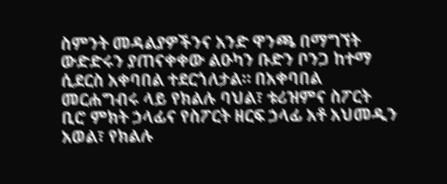ስምንት መዳልያዎችንና አንድ ዋንጫ በማግኘት ውድድሩን ያጠናቀቀው ልዑካን ቡድን ቦንጋ ከተማ ሲደርስ አቀባበል ተደርጎለታል። በአቀባበል መርሐግብሩ ላይ የክልሉ ባህል፣ ቱሪዝምና ስፖርት ቢሮ ምክት ኃላፊና የስፖርት ዘርፍ ኃላፊ አቶ አህመዲን አወል፣ የክልሉ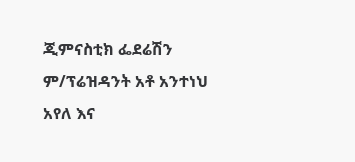ጂምናስቲክ ፌደሬሽን ም/ፕሬዝዳንት አቶ አንተነህ አየለ እና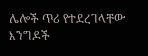ሌሎች ጥሪ የተደረገላቸው እንግዶች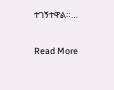ተገኝተዋል።…

Read More